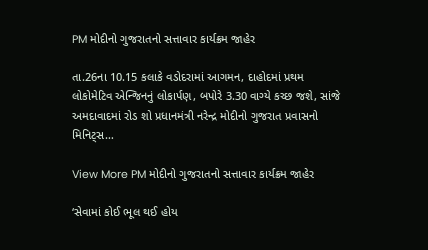PM મોદીનો ગુજરાતનો સત્તાવાર કાર્યક્રમ જાહેર

તા.26ના 10.15 કલાકે વડોદરામાં આગમન, દાહોદમાં પ્રથમ લોકોમેટિવ એન્જિનનું લોકાર્પણ, બપોરે 3.30 વાગ્યે કચ્છ જશે, સાંજે અમદાવાદમાં રોડ શો પ્રધાનમંત્રી નરેન્દ્ર મોદીનો ગુજરાત પ્રવાસનો મિનિટ્સ…

View More PM મોદીનો ગુજરાતનો સત્તાવાર કાર્યક્રમ જાહેર

‘સેવામાં કોઈ ભૂલ થઈ હોય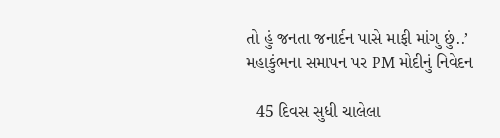તો હું જનતા જનાર્દન પાસે માફી માંગુ છું..’ મહાકુંભના સમાપન પર PM મોદીનું નિવેદન

  45 દિવસ સુધી ચાલેલા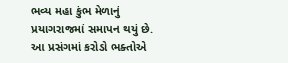ભવ્ય મહા કુંભ મેળાનું પ્રયાગરાજમાં સમાપન થયું છે. આ પ્રસંગમાં કરોડો ભક્તોએ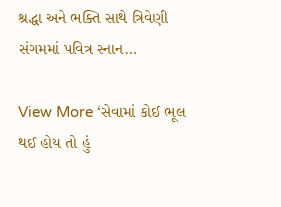શ્રદ્ધા અને ભક્તિ સાથે ત્રિવેણી સંગમમાં પવિત્ર સ્નાન…

View More ‘સેવામાં કોઈ ભૂલ થઈ હોય તો હું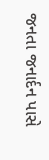જનતા જનાર્દન પાસે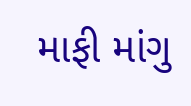માફી માંગુ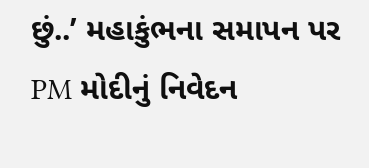છું..’ મહાકુંભના સમાપન પર PM મોદીનું નિવેદન